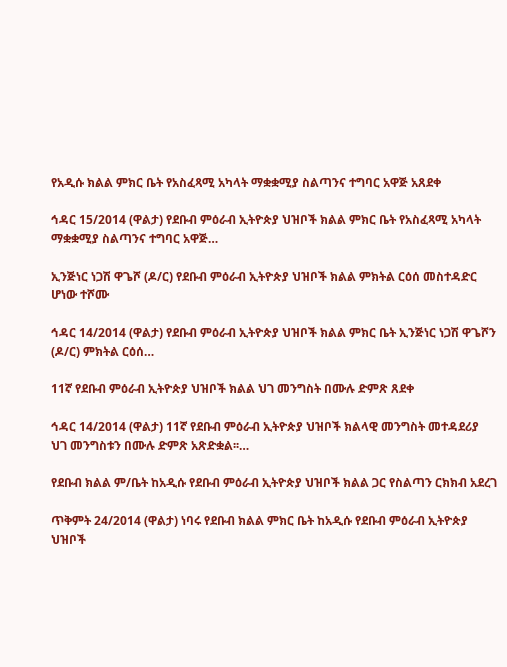የአዲሱ ክልል ምክር ቤት የአስፈጻሚ አካላት ማቋቋሚያ ስልጣንና ተግባር አዋጅ አጸደቀ

ኅዳር 15/2014 (ዋልታ) የደቡብ ምዕራብ ኢትዮጵያ ህዝቦች ክልል ምክር ቤት የአስፈጻሚ አካላት ማቋቋሚያ ስልጣንና ተግባር አዋጅ…

ኢንጅነር ነጋሽ ዋጌሾ (ዶ/ር) የደቡብ ምዕራብ ኢትዮጵያ ህዝቦች ክልል ምክትል ርዕሰ መስተዳድር ሆነው ተሾሙ

ኅዳር 14/2014 (ዋልታ) የደቡብ ምዕራብ ኢትዮጵያ ህዝቦች ክልል ምክር ቤት ኢንጅነር ነጋሽ ዋጌሾን (ዶ/ር) ምክትል ርዕሰ…

11ኛ የደቡብ ምዕራብ ኢትዮጵያ ህዝቦች ክልል ህገ መንግስት በሙሉ ድምጽ ጸደቀ

ኅዳር 14/2014 (ዋልታ) 11ኛ የደቡብ ምዕራብ ኢትዮጵያ ህዝቦች ክልላዊ መንግስት መተዳደሪያ ህገ መንግስቱን በሙሉ ድምጽ አጽድቋል፡፡…

የደቡብ ክልል ም/ቤት ከአዲሱ የደቡብ ምዕራብ ኢትዮጵያ ህዝቦች ክልል ጋር የስልጣን ርክክብ አደረገ

ጥቅምት 24/2014 (ዋልታ) ነባሩ የደቡብ ክልል ምክር ቤት ከአዲሱ የደቡብ ምዕራብ ኢትዮጵያ ህዝቦች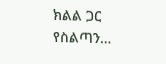ክልል ጋር የስልጣን…